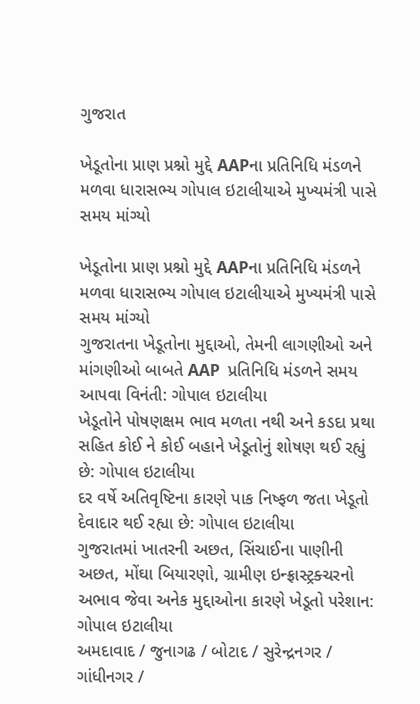ગુજરાત

ખેડૂતોના પ્રાણ પ્રશ્નો મુદ્દે AAPના પ્રતિનિધિ મંડળને મળવા ધારાસભ્ય ગોપાલ ઇટાલીયાએ મુખ્યમંત્રી પાસે સમય માંગ્યો

ખેડૂતોના પ્રાણ પ્રશ્નો મુદ્દે AAPના પ્રતિનિધિ મંડળને મળવા ધારાસભ્ય ગોપાલ ઇટાલીયાએ મુખ્યમંત્રી પાસે સમય માંગ્યો
ગુજરાતના ખેડૂતોના મુદ્દાઓ, તેમની લાગણીઓ અને માંગણીઓ બાબતે AAP  પ્રતિનિધિ મંડળને સમય આપવા વિનંતી: ગોપાલ ઇટાલીયા
ખેડૂતોને પોષણક્ષમ ભાવ મળતા નથી અને કડદા પ્રથા સહિત કોઈ ને કોઈ બહાને ખેડૂતોનું શોષણ થઈ રહ્યું છે: ગોપાલ ઇટાલીયા
દર વર્ષે અતિવૃષ્ટિના કારણે પાક નિષ્ફળ જતા ખેડૂતો દેવાદાર થઈ રહ્યા છે: ગોપાલ ઇટાલીયા
ગુજરાતમાં ખાતરની અછત, સિંચાઈના પાણીની અછત, મોંઘા બિયારણો, ગ્રામીણ ઇન્ફ્રાસ્ટ્રક્ચરનો અભાવ જેવા અનેક મુદ્દાઓના કારણે ખેડૂતો પરેશાન: ગોપાલ ઇટાલીયા
અમદાવાદ / જુનાગઢ / બોટાદ / સુરેન્દ્રનગર / ગાંધીનગર /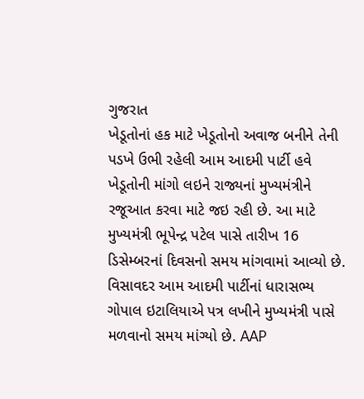ગુજરાત
ખેડૂતોનાં હક માટે ખેડૂતોનો અવાજ બનીને તેની પડખે ઉભી રહેલી આમ આદમી પાર્ટી હવે ખેડૂતોની માંગો લઇને રાજ્યનાં મુખ્યમંત્રીને રજૂઆત કરવા માટે જઇ રહી છે. આ માટે મુખ્યમંત્રી ભૂપેન્દ્ર પટેલ પાસે તારીખ 16 ડિસેમ્બરનાં દિવસનો સમય માંગવામાં આવ્યો છે. વિસાવદર આમ આદમી પાર્ટીનાં ધારાસભ્ય ગોપાલ ઇટાલિયાએ પત્ર લખીને મુખ્યમંત્રી પાસે મળવાનો સમય માંગ્યો છે. AAP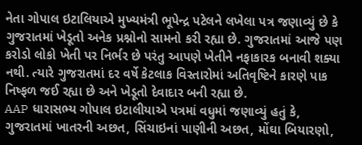નેતા ગોપાલ ઇટાલિયાએ મુખ્યમંત્રી ભૂપેન્દ્ર પટેલને લખેલા પત્ર જણાવ્યું છે કે ગુજરાતમાં ખેડૂતો અનેક પ્રશ્નોનો સામનો કરી રહ્યા છે. ગુજરાતમાં આજે પણ કરોડો લોકો ખેતી પર નિર્ભર છે પરંતુ આપણે ખેતીને નફાકારક બનાવી શક્યા નથી. ત્યારે ગુજરાતમાં દર વર્ષે કેટલાક વિસ્તારોમાં અતિવૃષ્ટિને કારણે પાક નિષ્ફળ જઈ રહ્યા છે અને ખેડૂતો દેવાદાર બની રહ્યા છે.
AAP ધારાસભ્ય ગોપાલ ઇટાલીયાએ પત્રમાં વધુમાં જણાવ્યું હતું કે, ગુજરાતમાં ખાતરની અછત, સિંચાઇનાં પાણીની અછત, મોંઘા બિયારણો,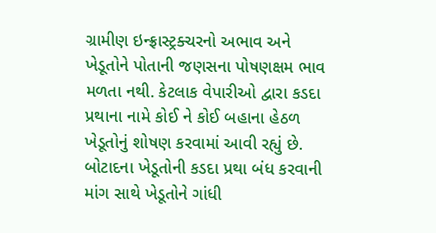ગ્રામીણ ઇન્ફ્રાસ્ટ્રક્ચરનો અભાવ અને ખેડૂતોને પોતાની જણસના પોષણક્ષમ ભાવ મળતા નથી. કેટલાક વેપારીઓ દ્વારા કડદા પ્રથાના નામે કોઈ ને કોઈ બહાના હેઠળ ખેડૂતોનું શોષણ કરવામાં આવી રહ્યું છે. બોટાદના ખેડૂતોની કડદા પ્રથા બંધ કરવાની માંગ સાથે ખેડૂતોને ગાંધી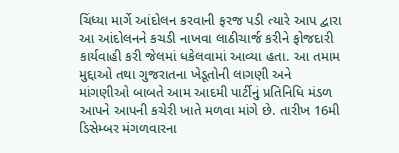ચિંધ્યા માર્ગે આંદોલન કરવાની ફરજ પડી ત્યારે આપ દ્વારા આ આંદોલનને કચડી નાખવા લાઠીચાર્જ કરીને ફોજદારી કાર્યવાહી કરી જેલમાં ધકેલવામાં આવ્યા હતા. આ તમામ મુદ્દાઓ તથા ગુજરાતના ખેડૂતોની લાગણી અને માંગણીઓ બાબતે આમ આદમી પાર્ટીનું પ્રતિનિધિ મંડળ આપને આપની કચેરી ખાતે મળવા માંગે છે. તારીખ 16મી ડિસેમ્બર મંગળવારના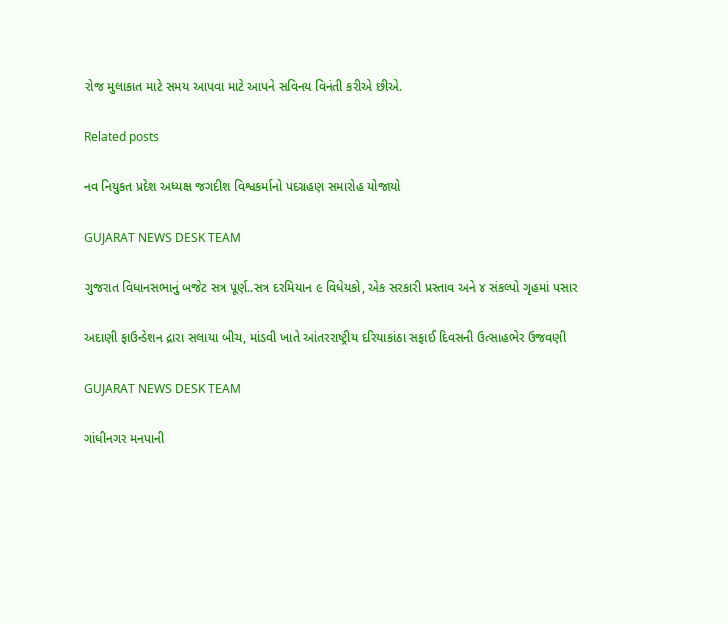રોજ મુલાકાત માટે સમય આપવા માટે આપને સવિનય વિનંતી કરીએ છીએ.

Related posts

નવ નિયુકત પ્રદેશ અધ્યક્ષ જગદીશ વિશ્વકર્માનો પદગ્રહણ સમારોહ યોજાયો

GUJARAT NEWS DESK TEAM

ગુજરાત વિધાનસભાનું બજેટ સત્ર પૂર્ણ..સત્ર દરમિયાન ૯ વિધેયકો, એક સરકારી પ્રસ્તાવ અને ૪ સંકલ્પો ગૃહમાં પસાર

અદાણી ફાઉન્ડેશન દ્રારા સલાયા બીચ, માંડવી ખાતે આંતરરાષ્ટ્રીય દરિયાકાંઠા સફાઈ દિવસની ઉત્સાહભેર ઉજવણી

GUJARAT NEWS DESK TEAM

ગાંધીનગર મનપાની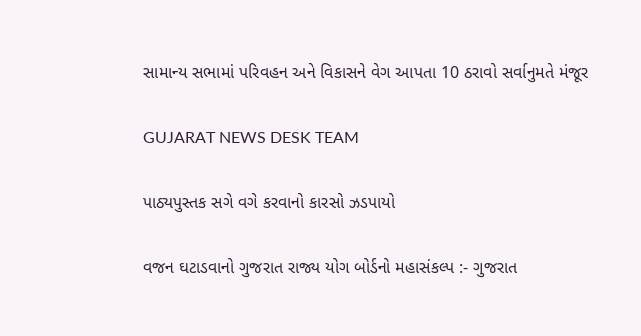સામાન્ય સભામાં પરિવહન અને વિકાસને વેગ આપતા 10 ઠરાવો સર્વાનુમતે મંજૂર

GUJARAT NEWS DESK TEAM

પાઠ્યપુસ્તક સગે વગે કરવાનો કારસો ઝડપાયો

વજન ઘટાડવાનો ગુજરાત રાજ્ય યોગ બોર્ડનો મહાસંકલ્પ :- ગુજરાત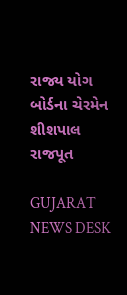રાજ્ય યોગ બોર્ડના ચેરમેન શીશપાલ રાજપૂત

GUJARAT NEWS DESK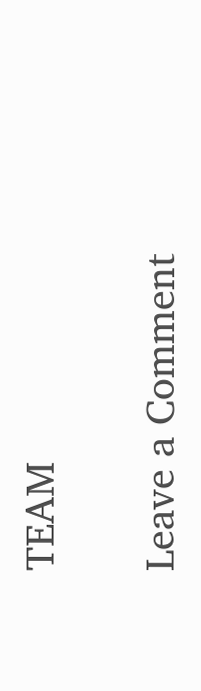TEAM

Leave a Comment